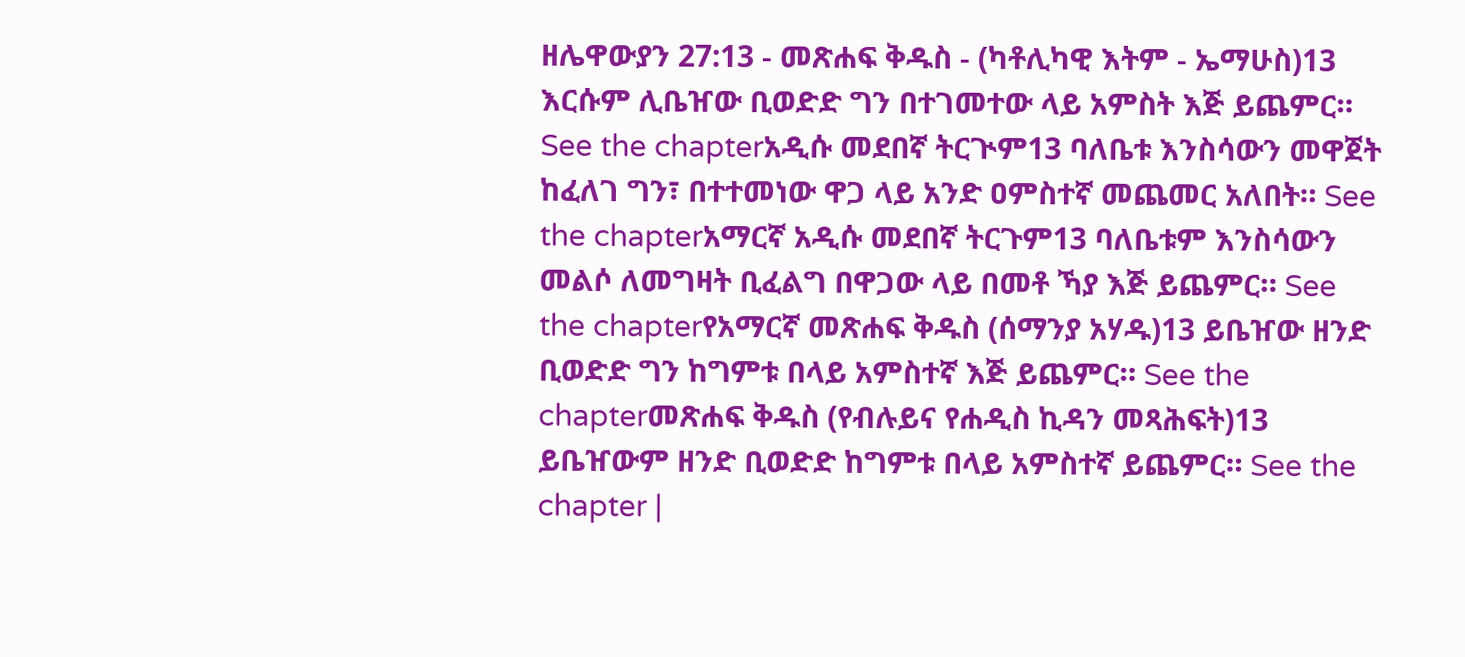ዘሌዋውያን 27:13 - መጽሐፍ ቅዱስ - (ካቶሊካዊ እትም - ኤማሁስ)13 እርሱም ሊቤዠው ቢወድድ ግን በተገመተው ላይ አምስት እጅ ይጨምር። See the chapterአዲሱ መደበኛ ትርጒም13 ባለቤቱ እንስሳውን መዋጀት ከፈለገ ግን፣ በተተመነው ዋጋ ላይ አንድ ዐምስተኛ መጨመር አለበት። See the chapterአማርኛ አዲሱ መደበኛ ትርጉም13 ባለቤቱም እንስሳውን መልሶ ለመግዛት ቢፈልግ በዋጋው ላይ በመቶ ኻያ እጅ ይጨምር። See the chapterየአማርኛ መጽሐፍ ቅዱስ (ሰማንያ አሃዱ)13 ይቤዠው ዘንድ ቢወድድ ግን ከግምቱ በላይ አምስተኛ እጅ ይጨምር። See the chapterመጽሐፍ ቅዱስ (የብሉይና የሐዲስ ኪዳን መጻሕፍት)13 ይቤዠውም ዘንድ ቢወድድ ከግምቱ በላይ አምስተኛ ይጨምር። See the chapter |